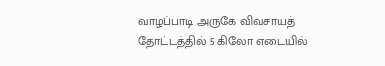வாழப்பாடி அருகே விவசாயத் தோட்டத்தில் 5 கிலோ எடையில்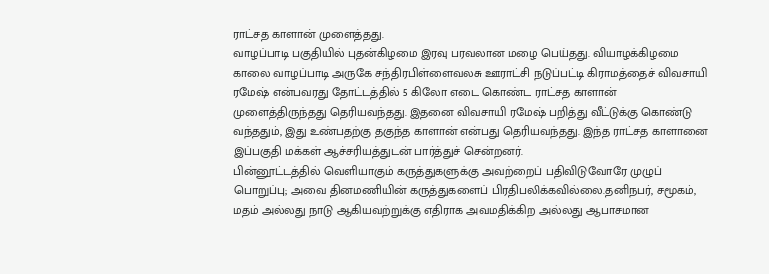ராட்சத காளான் முளைத்தது.
வாழப்பாடி பகுதியில் புதன்கிழமை இரவு பரவலான மழை பெய்தது. வியாழக்கிழமை காலை வாழப்பாடி அருகே சந்திரபிள்ளைவலசு ஊராட்சி நடுப்பட்டி கிராமத்தைச் விவசாயி ரமேஷ் என்பவரது தோட்டத்தில் 5 கிலோ எடை கொண்ட ராட்சத காளான் முளைத்திருந்தது தெரியவந்தது. இதனை விவசாயி ரமேஷ் பறித்து வீட்டுக்கு கொண்டு வந்ததும், இது உண்பதற்கு தகுந்த காளான் என்பது தெரியவந்தது. இந்த ராட்சத காளானை இப்பகுதி மக்கள் ஆச்சரியத்துடன் பார்த்துச் சென்றனர்.
பின்னூட்டத்தில் வெளியாகும் கருத்துகளுக்கு அவற்றைப் பதிவிடுவோரே முழுப் பொறுப்பு; அவை தினமணியின் கருத்துகளைப் பிரதிபலிக்கவில்லை.தனிநபர், சமூகம், மதம் அல்லது நாடு ஆகியவற்றுக்கு எதிராக அவமதிக்கிற அல்லது ஆபாசமான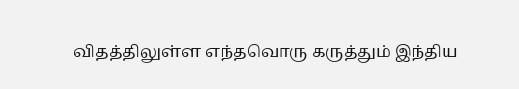விதத்திலுள்ள எந்தவொரு கருத்தும் இந்திய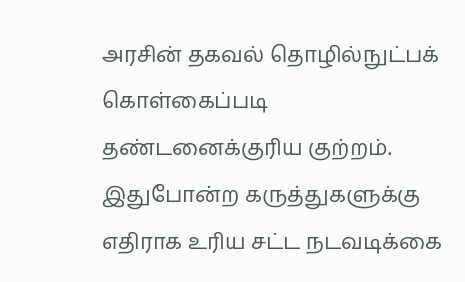அரசின் தகவல் தொழில்நுட்பக் கொள்கைப்படி தண்டனைக்குரிய குற்றம். இதுபோன்ற கருத்துகளுக்கு எதிராக உரிய சட்ட நடவடிக்கை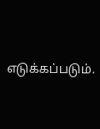எடுக்கப்படும்.